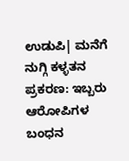ಉಡುಪಿ| ಮನೆಗೆ ನುಗ್ಗಿ ಕಳ್ಳತನ ಪ್ರಕರಣ: ಇಬ್ಬರು ಆರೋಪಿಗಳ ಬಂಧನ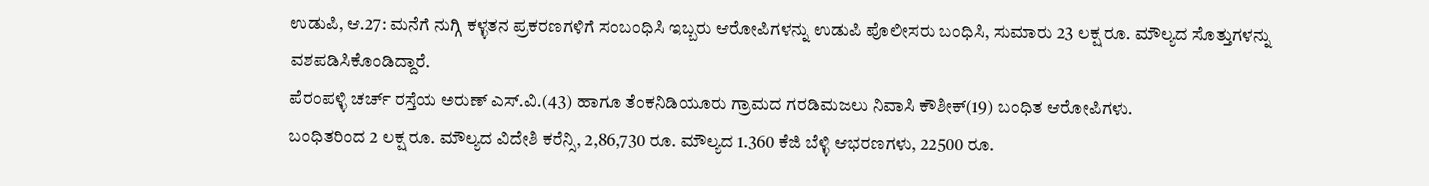ಉಡುಪಿ, ಆ.27: ಮನೆಗೆ ನುಗ್ಗಿ ಕಳ್ಳತನ ಪ್ರಕರಣಗಳಿಗೆ ಸಂಬಂಧಿಸಿ ಇಬ್ಬರು ಆರೋಪಿಗಳನ್ನು ಉಡುಪಿ ಪೊಲೀಸರು ಬಂಧಿಸಿ, ಸುಮಾರು 23 ಲಕ್ಷ ರೂ. ಮೌಲ್ಯದ ಸೊತ್ತುಗಳನ್ನು ವಶಪಡಿಸಿಕೊಂಡಿದ್ದಾರೆ.
ಪೆರಂಪಳ್ಳಿ ಚರ್ಚ್ ರಸ್ತೆಯ ಅರುಣ್ ಎಸ್.ವಿ.(43) ಹಾಗೂ ತೆಂಕನಿಡಿಯೂರು ಗ್ರಾಮದ ಗರಡಿಮಜಲು ನಿವಾಸಿ ಕೌಶೀಕ್(19) ಬಂಧಿತ ಆರೋಪಿಗಳು.
ಬಂಧಿತರಿಂದ 2 ಲಕ್ಷ ರೂ. ಮೌಲ್ಯದ ವಿದೇಶಿ ಕರೆನ್ಸಿ, 2,86,730 ರೂ. ಮೌಲ್ಯದ 1.360 ಕೆಜಿ ಬೆಳ್ಳಿ ಆಭರಣಗಳು, 22500 ರೂ.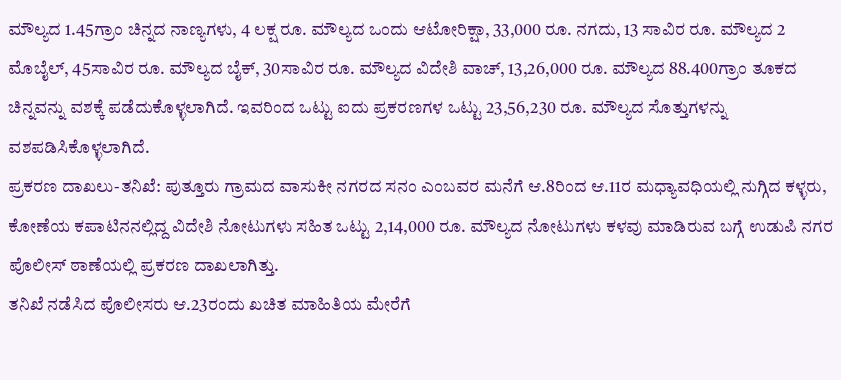ಮೌಲ್ಯದ 1.45ಗ್ರಾಂ ಚಿನ್ನದ ನಾಣ್ಯಗಳು, 4 ಲಕ್ಷ ರೂ. ಮೌಲ್ಯದ ಒಂದು ಆಟೋರಿಕ್ಷಾ, 33,000 ರೂ. ನಗದು, 13 ಸಾವಿರ ರೂ. ಮೌಲ್ಯದ 2 ಮೊಬೈಲ್, 45ಸಾವಿರ ರೂ. ಮೌಲ್ಯದ ಬೈಕ್, 30ಸಾವಿರ ರೂ. ಮೌಲ್ಯದ ವಿದೇಶಿ ವಾಚ್, 13,26,000 ರೂ. ಮೌಲ್ಯದ 88.400ಗ್ರಾಂ ತೂಕದ ಚಿನ್ನವನ್ನು ವಶಕ್ಕೆ ಪಡೆದುಕೊಳ್ಳಲಾಗಿದೆ. ಇವರಿಂದ ಒಟ್ಟು ಐದು ಪ್ರಕರಣಗಳ ಒಟ್ಟು 23,56,230 ರೂ. ಮೌಲ್ಯದ ಸೊತ್ತುಗಳನ್ನು ವಶಪಡಿಸಿಕೊಳ್ಳಲಾಗಿದೆ.
ಪ್ರಕರಣ ದಾಖಲು-ತನಿಖೆ: ಪುತ್ತೂರು ಗ್ರಾಮದ ವಾಸುಕೀ ನಗರದ ಸನಂ ಎಂಬವರ ಮನೆಗೆ ಆ.8ರಿಂದ ಆ.11ರ ಮಧ್ಯಾವಧಿಯಲ್ಲಿ ನುಗ್ಗಿದ ಕಳ್ಳರು, ಕೋಣೆಯ ಕಪಾಟಿನನಲ್ಲಿದ್ದ ವಿದೇಶಿ ನೋಟುಗಳು ಸಹಿತ ಒಟ್ಟು 2,14,000 ರೂ. ಮೌಲ್ಯದ ನೋಟುಗಳು ಕಳವು ಮಾಡಿರುವ ಬಗ್ಗೆ ಉಡುಪಿ ನಗರ ಪೊಲೀಸ್ ಠಾಣೆಯಲ್ಲಿ ಪ್ರಕರಣ ದಾಖಲಾಗಿತ್ತು.
ತನಿಖೆ ನಡೆಸಿದ ಪೊಲೀಸರು ಆ.23ರಂದು ಖಚಿತ ಮಾಹಿತಿಯ ಮೇರೆಗೆ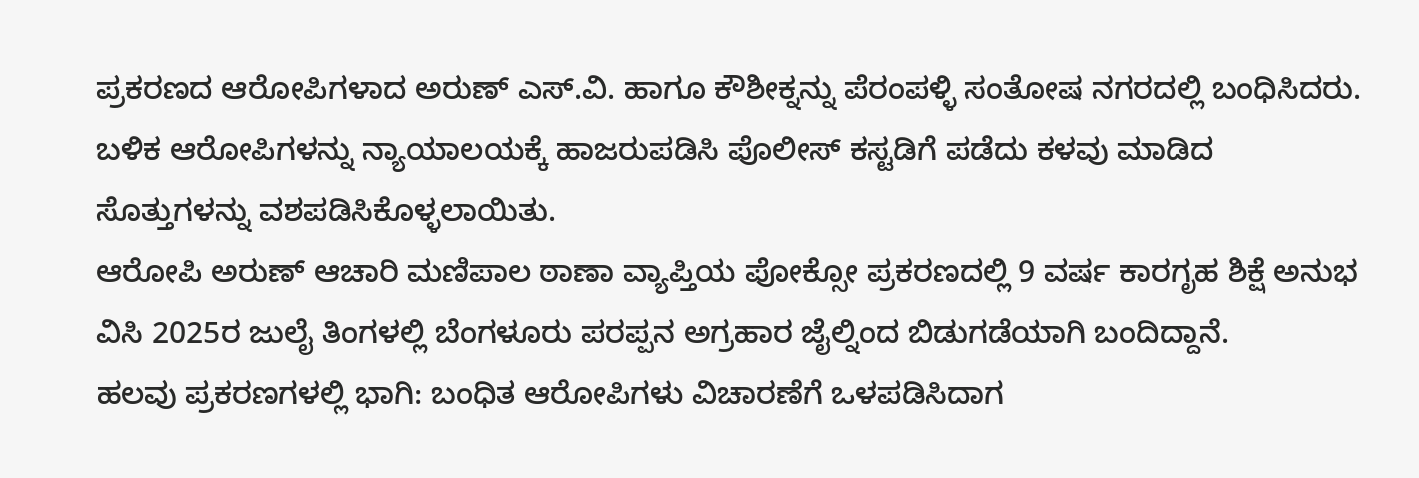ಪ್ರಕರಣದ ಆರೋಪಿಗಳಾದ ಅರುಣ್ ಎಸ್.ವಿ. ಹಾಗೂ ಕೌಶೀಕ್ನನ್ನು ಪೆರಂಪಳ್ಳಿ ಸಂತೋಷ ನಗರದಲ್ಲಿ ಬಂಧಿಸಿದರು. ಬಳಿಕ ಆರೋಪಿಗಳನ್ನು ನ್ಯಾಯಾಲಯಕ್ಕೆ ಹಾಜರುಪಡಿಸಿ ಪೊಲೀಸ್ ಕಸ್ಟಡಿಗೆ ಪಡೆದು ಕಳವು ಮಾಡಿದ ಸೊತ್ತುಗಳನ್ನು ವಶಪಡಿಸಿಕೊಳ್ಳಲಾಯಿತು.
ಆರೋಪಿ ಅರುಣ್ ಆಚಾರಿ ಮಣಿಪಾಲ ಠಾಣಾ ವ್ಯಾಪ್ತಿಯ ಪೋಕ್ಸೋ ಪ್ರಕರಣದಲ್ಲಿ 9 ವರ್ಷ ಕಾರಗೃಹ ಶಿಕ್ಷೆ ಅನುಭ ವಿಸಿ 2025ರ ಜುಲೈ ತಿಂಗಳಲ್ಲಿ ಬೆಂಗಳೂರು ಪರಪ್ಪನ ಅಗ್ರಹಾರ ಜೈಲ್ನಿಂದ ಬಿಡುಗಡೆಯಾಗಿ ಬಂದಿದ್ದಾನೆ.
ಹಲವು ಪ್ರಕರಣಗಳಲ್ಲಿ ಭಾಗಿ: ಬಂಧಿತ ಆರೋಪಿಗಳು ವಿಚಾರಣೆಗೆ ಒಳಪಡಿಸಿದಾಗ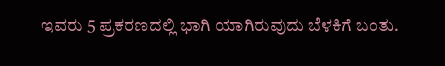ಇವರು 5 ಪ್ರಕರಣದಲ್ಲಿ ಭಾಗಿ ಯಾಗಿರುವುದು ಬೆಳಕಿಗೆ ಬಂತು.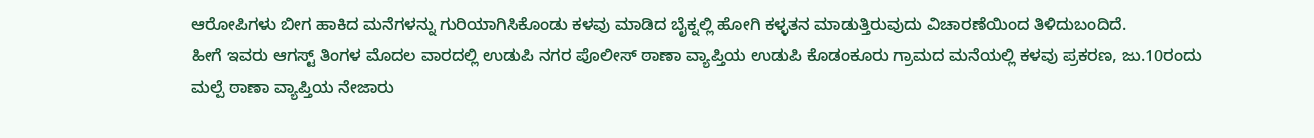ಆರೋಪಿಗಳು ಬೀಗ ಹಾಕಿದ ಮನೆಗಳನ್ನು ಗುರಿಯಾಗಿಸಿಕೊಂಡು ಕಳವು ಮಾಡಿದ ಬೈಕ್ನಲ್ಲಿ ಹೋಗಿ ಕಳ್ಳತನ ಮಾಡುತ್ತಿರುವುದು ವಿಚಾರಣೆಯಿಂದ ತಿಳಿದುಬಂದಿದೆ.
ಹೀಗೆ ಇವರು ಆಗಸ್ಟ್ ತಿಂಗಳ ಮೊದಲ ವಾರದಲ್ಲಿ ಉಡುಪಿ ನಗರ ಪೊಲೀಸ್ ಠಾಣಾ ವ್ಯಾಪ್ತಿಯ ಉಡುಪಿ ಕೊಡಂಕೂರು ಗ್ರಾಮದ ಮನೆಯಲ್ಲಿ ಕಳವು ಪ್ರಕರಣ, ಜು.10ರಂದು ಮಲ್ಪೆ ಠಾಣಾ ವ್ಯಾಪ್ತಿಯ ನೇಜಾರು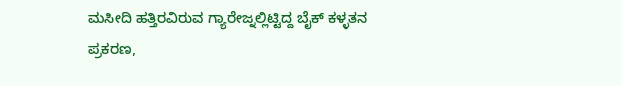ಮಸೀದಿ ಹತ್ತಿರವಿರುವ ಗ್ಯಾರೇಜ್ನಲ್ಲಿಟ್ಟಿದ್ದ ಬೈಕ್ ಕಳ್ಳತನ ಪ್ರಕರಣ,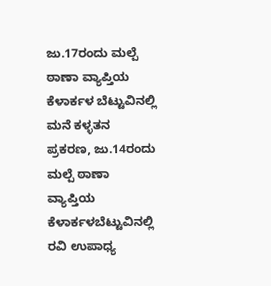ಜು.17ರಂದು ಮಲ್ಪೆ ಠಾಣಾ ವ್ಯಾಪ್ತಿಯ ಕೆಳಾರ್ಕಳ ಬೆಟ್ಟುವಿನಲ್ಲಿ ಮನೆ ಕಳ್ಳತನ ಪ್ರಕರಣ, ಜು.14ರಂದು ಮಲ್ಪೆ ಠಾಣಾ ವ್ಯಾಪ್ತಿಯ ಕೆಳಾರ್ಕಳಬೆಟ್ಟುವಿನಲ್ಲಿ ರವಿ ಉಪಾಧ್ಯ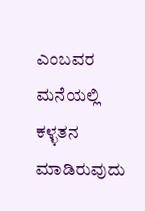ಎಂಬವರ ಮನೆಯಲ್ಲಿ ಕಳ್ಳತನ ಮಾಡಿರುವುದು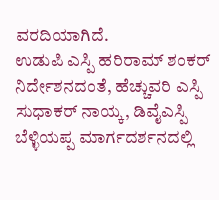ವರದಿಯಾಗಿದೆ.
ಉಡುಪಿ ಎಸ್ಪಿ ಹರಿರಾಮ್ ಶಂಕರ್ ನಿರ್ದೇಶನದಂತೆ, ಹೆಚ್ಚುವರಿ ಎಸ್ಪಿ ಸುಧಾಕರ್ ನಾಯ್ಕ, ಡಿವೈಎಸ್ಪಿ ಬೆಳ್ಳಿಯಪ್ಪ ಮಾರ್ಗದರ್ಶನದಲ್ಲಿ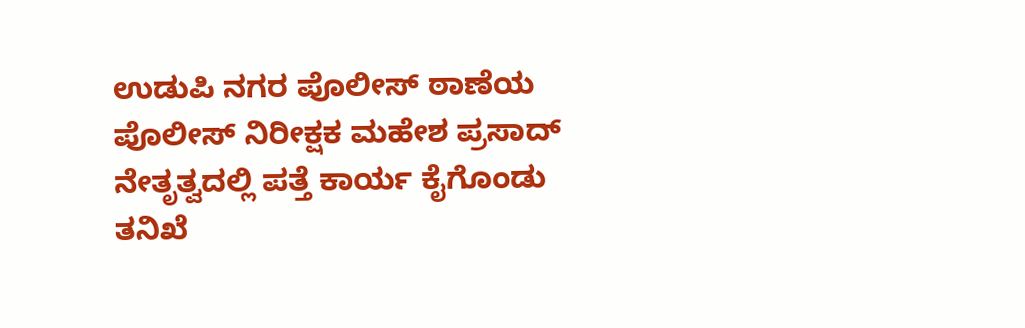ಉಡುಪಿ ನಗರ ಪೊಲೀಸ್ ಠಾಣೆಯ ಪೊಲೀಸ್ ನಿರೀಕ್ಷಕ ಮಹೇಶ ಪ್ರಸಾದ್ ನೇತೃತ್ವದಲ್ಲಿ ಪತ್ತೆ ಕಾರ್ಯ ಕೈಗೊಂಡು ತನಿಖೆ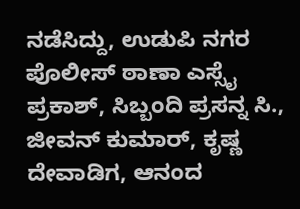ನಡೆಸಿದ್ದು, ಉಡುಪಿ ನಗರ ಪೊಲೀಸ್ ಠಾಣಾ ಎಸ್ಸೈ ಪ್ರಕಾಶ್, ಸಿಬ್ಬಂದಿ ಪ್ರಸನ್ನ ಸಿ., ಜೀವನ್ ಕುಮಾರ್, ಕೃಷ್ಣ ದೇವಾಡಿಗ, ಆನಂದ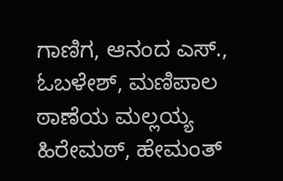ಗಾಣಿಗ, ಆನಂದ ಎಸ್., ಓಬಳೇಶ್, ಮಣಿಪಾಲ ಠಾಣೆಯ ಮಲ್ಲಯ್ಯ ಹಿರೇಮಠ್, ಹೇಮಂತ್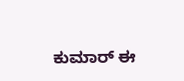ಕುಮಾರ್ ಈ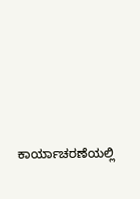ಕಾರ್ಯಾಚರಣೆಯಲ್ಲಿ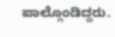ಪಾಲ್ಗೊಂಡಿದ್ದರು.